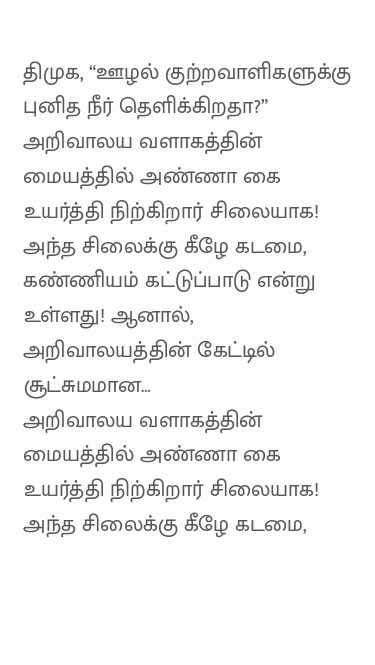திமுக, “ஊழல் குற்றவாளிகளுக்கு புனித நீர் தெளிக்கிறதா?”
அறிவாலய வளாகத்தின் மையத்தில் அண்ணா கை உயர்த்தி நிற்கிறார் சிலையாக! அந்த சிலைக்கு கீழே கடமை, கண்ணியம் கட்டுப்பாடு என்று உள்ளது! ஆனால், அறிவாலயத்தின் கேட்டில் சூட்சுமமான…
அறிவாலய வளாகத்தின் மையத்தில் அண்ணா கை உயர்த்தி நிற்கிறார் சிலையாக! அந்த சிலைக்கு கீழே கடமை,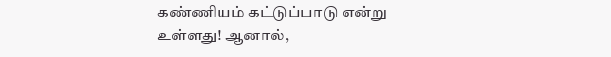கண்ணியம் கட்டுப்பாடு என்று உள்ளது! ஆனால்,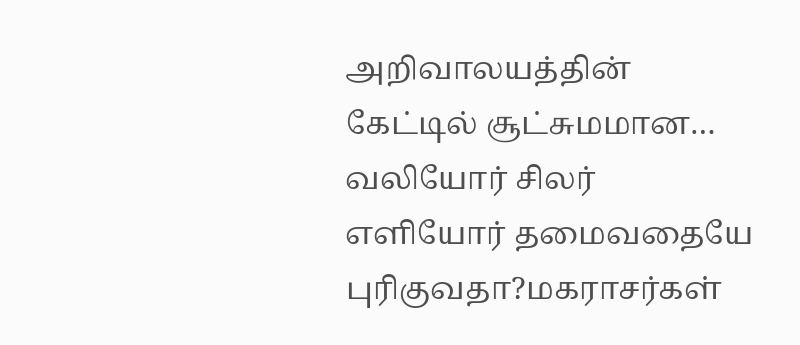அறிவாலயத்தின் கேட்டில் சூட்சுமமான…
வலியோர் சிலர் எளியோர் தமைவதையே புரிகுவதா?மகராசர்கள்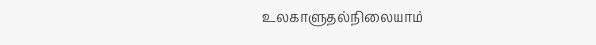உலகாளுதல்நிலையாம்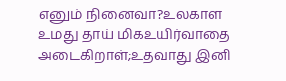எனும் நினைவா?உலகாள உமது தாய் மிகஉயிர்வாதை அடைகிறாள்;உதவாது இனி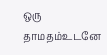ஒரு தாமதம்உடனே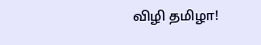விழி தமிழா!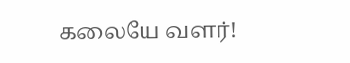கலையே வளர்!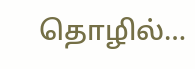தொழில்…